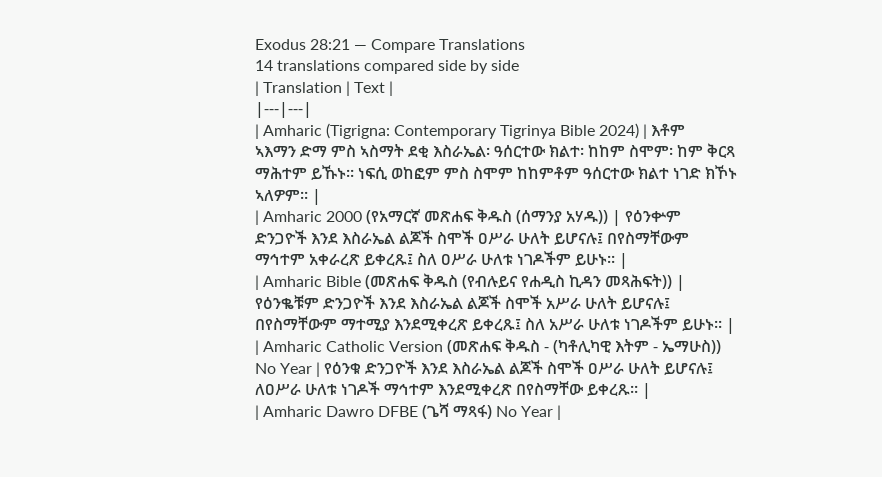Exodus 28:21 — Compare Translations
14 translations compared side by side
| Translation | Text |
|---|---|
| Amharic (Tigrigna: Contemporary Tigrinya Bible 2024) | እቶም ኣእማን ድማ ምስ ኣስማት ደቂ እስራኤል፡ ዓሰርተው ክልተ፡ ከከም ስሞም፡ ከም ቅርጻ ማሕተም ይኹኑ። ነፍሲ ወከፎም ምስ ስሞም ከከምቶም ዓሰርተው ክልተ ነገድ ክኾኑ ኣለዎም። |
| Amharic 2000 (የአማርኛ መጽሐፍ ቅዱስ (ሰማንያ አሃዱ)) | የዕንቍም ድንጋዮች እንደ እስራኤል ልጆች ስሞች ዐሥራ ሁለት ይሆናሉ፤ በየስማቸውም ማኅተም አቀራረጽ ይቀረጹ፤ ስለ ዐሥራ ሁለቱ ነገዶችም ይሁኑ። |
| Amharic Bible (መጽሐፍ ቅዱስ (የብሉይና የሐዲስ ኪዳን መጻሕፍት)) | የዕንቈቹም ድንጋዮች እንደ እስራኤል ልጆች ስሞች አሥራ ሁለት ይሆናሉ፤ በየስማቸውም ማተሚያ እንደሚቀረጽ ይቀረጹ፤ ስለ አሥራ ሁለቱ ነገዶችም ይሁኑ። |
| Amharic Catholic Version (መጽሐፍ ቅዱስ - (ካቶሊካዊ እትም - ኤማሁስ)) No Year | የዕንቁ ድንጋዮች እንደ እስራኤል ልጆች ስሞች ዐሥራ ሁለት ይሆናሉ፤ ለዐሥራ ሁለቱ ነገዶች ማኅተም እንደሚቀረጽ በየስማቸው ይቀረጹ። |
| Amharic Dawro DFBE (ጌሻ ማጻፋ) No Year |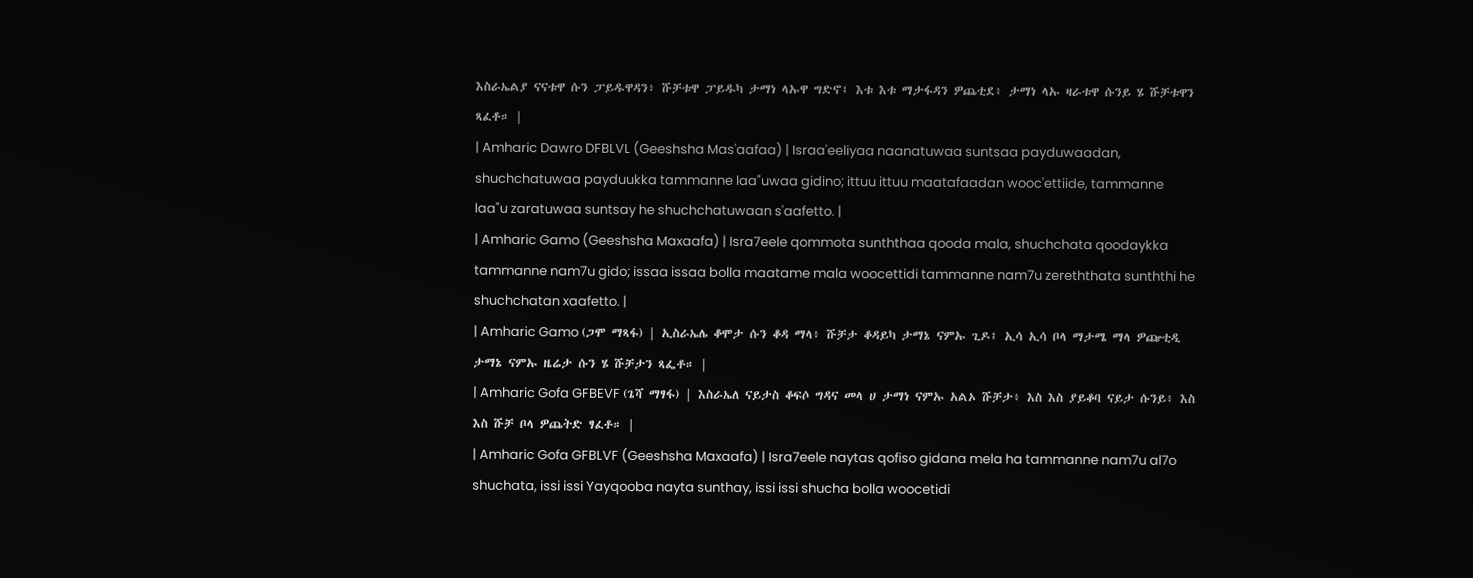እስራኤልያ ናናቱዋ ሱን ፓይዱዋዳን፥ ሹቻቱዋ ፓይዱካ ታማነ ላኡዋ ግድኖ፤ እቱ እቱ ማታፋዳን ዎጨቲደ፥ ታማነ ላኡ ዛራቱዋ ሱንይ ሄ ሹቻቱዋን ጻፈቶ። |
| Amharic Dawro DFBLVL (Geeshsha Mas'aafaa) | Israa'eeliyaa naanatuwaa suntsaa payduwaadan, shuchchatuwaa payduukka tammanne laa"uwaa gidino; ittuu ittuu maatafaadan wooc'ettiide, tammanne laa"u zaratuwaa suntsay he shuchchatuwaan s'aafetto. |
| Amharic Gamo (Geeshsha Maxaafa) | Isra7eele qommota sunththaa qooda mala, shuchchata qoodaykka tammanne nam7u gido; issaa issaa bolla maatame mala woocettidi tammanne nam7u zereththata sunththi he shuchchatan xaafetto. |
| Amharic Gamo (ጋሞ ማጻፋ) | ኢስራኤሌ ቆሞታ ሱን ቆዳ ማላ፥ ሹቻታ ቆዳይካ ታማኔ ናምኡ ጊዶ፤ ኢሳ ኢሳ ቦላ ማታሜ ማላ ዎጬቲዲ ታማኔ ናምኡ ዜሬታ ሱን ሄ ሹቻታን ጻፌቶ። |
| Amharic Gofa GFBEVF (ጌሻ ማፃፋ) | እስራኤለ ናይታስ ቆፍሶ ግዳና መላ ሀ ታማነ ናምኡ አልኦ ሹቻታ፥ እስ እስ ያይቆባ ናይታ ሱንይ፥ እስ እስ ሹቻ ቦላ ዎጨትድ ፃፈቶ። |
| Amharic Gofa GFBLVF (Geeshsha Maxaafa) | Isra7eele naytas qofiso gidana mela ha tammanne nam7u al7o shuchata, issi issi Yayqooba nayta sunthay, issi issi shucha bolla woocetidi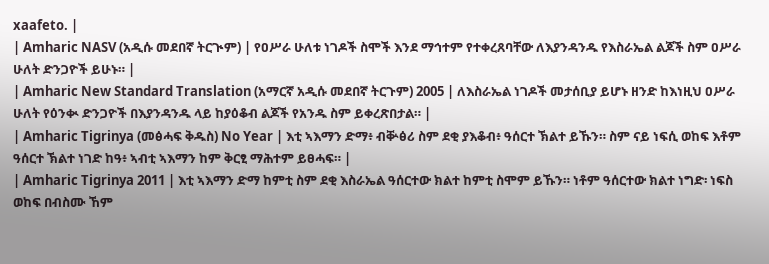xaafeto. |
| Amharic NASV (አዲሱ መደበኛ ትርጒም) | የዐሥራ ሁለቱ ነገዶች ስሞች እንደ ማኅተም የተቀረጸባቸው ለእያንዳንዱ የእስራኤል ልጆች ስም ዐሥራ ሁለት ድንጋዮች ይሁኑ። |
| Amharic New Standard Translation (አማርኛ አዲሱ መደበኛ ትርጉም) 2005 | ለእስራኤል ነገዶች መታሰቢያ ይሆኑ ዘንድ ከእነዚህ ዐሥራ ሁለት የዕንቊ ድንጋዮች በእያንዳንዱ ላይ ከያዕቆብ ልጆች የአንዱ ስም ይቀረጽበታል። |
| Amharic Tigrinya (መፅሓፍ ቅዱስ) No Year | እቲ ኣእማን ድማ፥ ብቝፅሪ ስም ደቂ ያእቆብ፥ ዓሰርተ ኽልተ ይኹን። ስም ናይ ነፍሲ ወከፍ እቶም ዓሰርተ ኽልተ ነገድ ከዓ፥ ኣብቲ ኣእማን ከም ቅርፂ ማሕተም ይፀሓፍ። |
| Amharic Tigrinya 2011 | እቲ ኣእማን ድማ ከምቲ ስም ደቂ እስራኤል ዓሰርተው ክልተ ከምቲ ስሞም ይኹን። ነቶም ዓሰርተው ክልተ ነግድ፡ ነፍስ ወከፍ በብስሙ ኸም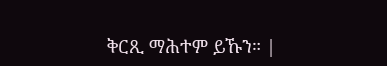ቅርጺ ማሕተም ይኹን። |